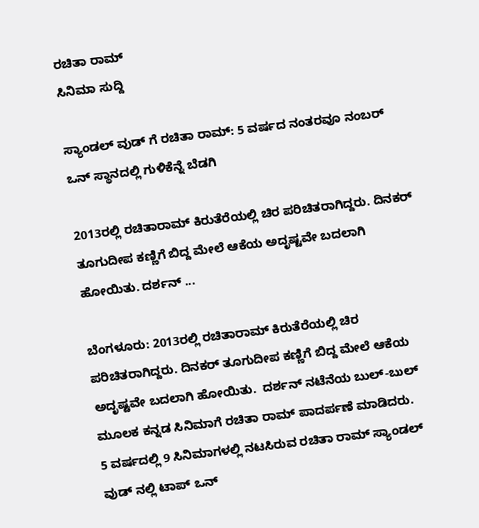ರಚಿತಾ ರಾಮ್
ಸಿನಿಮಾ ಸುದ್ದಿ

ಸ್ಯಾಂಡಲ್ ವುಡ್ ಗೆ ರಚಿತಾ ರಾಮ್: 5 ವರ್ಷದ ನಂತರವೂ ನಂಬರ್ ಒನ್ ಸ್ಥಾನದಲ್ಲಿ ಗುಳಿಕೆನ್ನೆ ಬೆಡಗಿ

2013ರಲ್ಲಿ ರಚಿತಾರಾಮ್ ಕಿರುತೆರೆಯಲ್ಲಿ ಚಿರ ಪರಿಚಿತರಾಗಿದ್ದರು. ದಿನಕರ್ ತೂಗುದೀಪ ಕಣ್ಣಿಗೆ ಬಿದ್ದ ಮೇಲೆ ಆಕೆಯ ಅದೃಷ್ಟವೇ ಬದಲಾಗಿ ಹೋಯಿತು. ದರ್ಶನ್ ...

ಬೆಂಗಳೂರು: 2013ರಲ್ಲಿ ರಚಿತಾರಾಮ್ ಕಿರುತೆರೆಯಲ್ಲಿ ಚಿರ ಪರಿಚಿತರಾಗಿದ್ದರು. ದಿನಕರ್ ತೂಗುದೀಪ ಕಣ್ಣಿಗೆ ಬಿದ್ದ ಮೇಲೆ ಆಕೆಯ ಅದೃಷ್ಟವೇ ಬದಲಾಗಿ ಹೋಯಿತು.  ದರ್ಶನ್ ನಟೆನೆಯ ಬುಲ್-ಬುಲ್ ಮೂಲಕ ಕನ್ನಡ ಸಿನಿಮಾಗೆ ರಚಿತಾ ರಾಮ್ ಪಾದರ್ಪಣೆ ಮಾಡಿದರು.
5 ವರ್ಷದಲ್ಲಿ 9 ಸಿನಿಮಾಗಳಲ್ಲಿ ನಟಸಿರುವ ರಚಿತಾ ರಾಮ್ ಸ್ಯಾಂಡಲ್ ವುಡ್ ನಲ್ಲಿ ಟಾಪ್ ಒನ್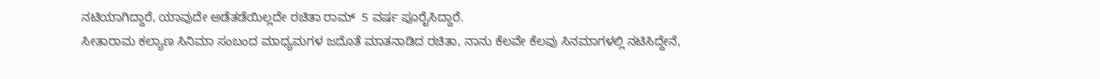ನಟಿಯಾಗಿದ್ದಾರೆ, ಯಾವುದೇ ಅಡೆತಡೆಯಿಲ್ಲದೇ ರಚಿತಾ ರಾಮ್  5 ವರ್ಷ ಪೂರೈಸಿದ್ದಾರೆ.
ಸೀತಾರಾಮ ಕಲ್ಯಾಣ ಸಿನಿಮಾ ಸಂಬಂದ ಮಾಧ್ಯಮಗಳ ಜದೊತೆ ಮಾತನಾಡಿದ ರಚಿತಾ, ನಾನು ಕೆಲವೇ ಕೆಲವು ಸಿನಮಾಗಳಲ್ಲಿ ನಟಿಸಿದ್ದೇನೆ,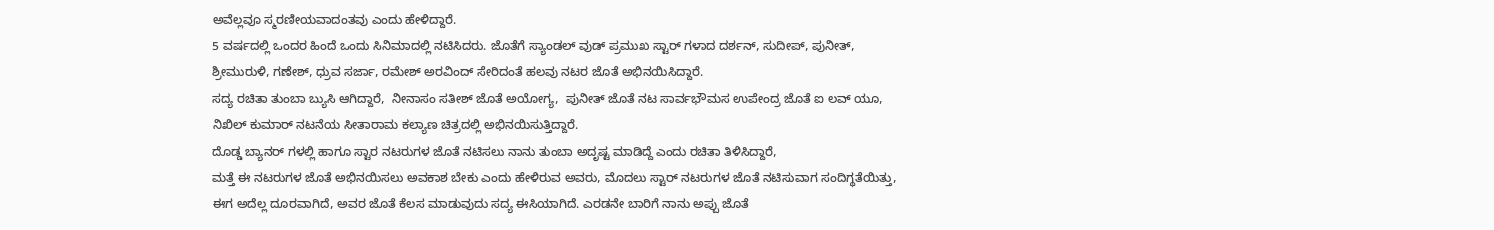ಅವೆಲ್ಲವೂ ಸ್ಮರಣೀಯವಾದಂತವು ಎಂದು ಹೇಳಿದ್ದಾರೆ.
5 ವರ್ಷದಲ್ಲಿ ಒಂದರ ಹಿಂದೆ ಒಂದು ಸಿನಿಮಾದಲ್ಲಿ ನಟಿಸಿದರು. ಜೊತೆಗೆ ಸ್ಯಾಂಡಲ್ ವುಡ್ ಪ್ರಮುಖ ಸ್ಟಾರ್ ಗಳಾದ ದರ್ಶನ್, ಸುದೀಪ್, ಪುನೀತ್,  ಶ್ರೀಮುರುಳಿ, ಗಣೇಶ್, ಧ್ರುವ ಸರ್ಜಾ, ರಮೇಶ್ ಅರವಿಂದ್ ಸೇರಿದಂತೆ ಹಲವು ನಟರ ಜೊತೆ ಅಭಿನಯಿಸಿದ್ದಾರೆ.
ಸದ್ಯ ರಚಿತಾ ತುಂಬಾ ಬ್ಯುಸಿ ಆಗಿದ್ದಾರೆ,  ನೀನಾಸಂ ಸತೀಶ್ ಜೊತೆ ಅಯೋಗ್ಯ,  ಪುನೀತ್ ಜೊತೆ ನಟ ಸಾರ್ವಭೌಮಸ ಉಪೇಂದ್ರ ಜೊತೆ ಐ ಲವ್ ಯೂ, ನಿಖಿಲ್ ಕುಮಾರ್ ನಟನೆಯ ಸೀತಾರಾಮ ಕಲ್ಯಾಣ ಚಿತ್ರದಲ್ಲಿ ಅಭಿನಯಿಸುತ್ತಿದ್ದಾರೆ.
ದೊಡ್ಡ ಬ್ಯಾನರ್ ಗಳಲ್ಲಿ ಹಾಗೂ ಸ್ಟಾರ ನಟರುಗಳ ಜೊತೆ ನಟಿಸಲು ನಾನು ತುಂಬಾ ಅದೃಷ್ಟ ಮಾಡಿದ್ದೆ ಎಂದು ರಚಿತಾ ತಿಳಿಸಿದ್ದಾರೆ,
ಮತ್ತೆ ಈ ನಟರುಗಳ ಜೊತೆ ಅಭಿನಯಿಸಲು ಅವಕಾಶ ಬೇಕು ಎಂದು ಹೇಳಿರುವ ಅವರು, ಮೊದಲು ಸ್ಟಾರ್ ನಟರುಗಳ ಜೊತೆ ನಟಿಸುವಾಗ ಸಂದಿಗ್ಥತೆಯಿತ್ತು, ಈಗ ಅದೆಲ್ಲ ದೂರವಾಗಿದೆ, ಅವರ ಜೊತೆ ಕೆಲಸ ಮಾಡುವುದು ಸದ್ಯ ಈಸಿಯಾಗಿದೆ. ಎರಡನೇ ಬಾರಿಗೆ ನಾನು ಅಪ್ಪು ಜೊತೆ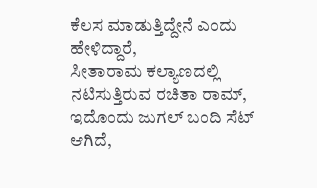ಕೆಲಸ ಮಾಡುತ್ತಿದ್ದೇನೆ ಎಂದು ಹೇಳಿದ್ದಾರೆ,
ಸೀತಾರಾಮ ಕಲ್ಯಾಣದಲ್ಲಿ ನಟಿಸುತ್ತಿರುವ ರಚಿತಾ ರಾಮ್, ಇದೊಂದು ಜುಗಲ್ ಬಂದಿ ಸೆಟ್ ಆಗಿದೆ,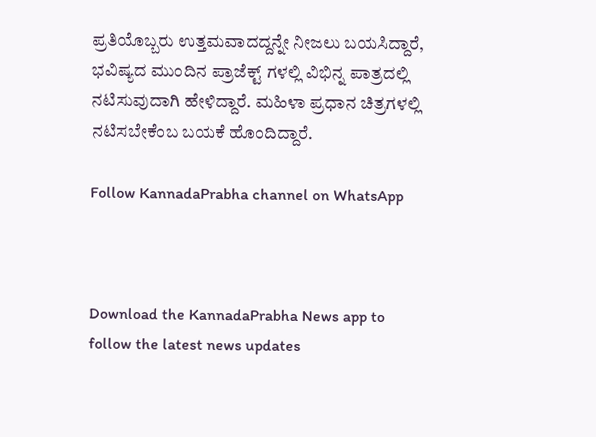ಪ್ರತಿಯೊಬ್ಬರು ಉತ್ತಮವಾದದ್ದನ್ನೇ ನೀಜಲು ಬಯಸಿದ್ದಾರೆ, ಭವಿಷ್ಯದ ಮುಂದಿನ ಪ್ರಾಜೆಕ್ಟ್ ಗಳಲ್ಲಿ ವಿಭಿನ್ನ ಪಾತ್ರದಲ್ಲಿ ನಟಿಸುವುದಾಗಿ ಹೇಳಿದ್ದಾರೆ. ಮಹಿಳಾ ಪ್ರಧಾನ ಚಿತ್ರಗಳಲ್ಲಿ ನಟಿಸಬೇಕೆಂಬ ಬಯಕೆ ಹೊಂದಿದ್ದಾರೆ.

Follow KannadaPrabha channel on WhatsApp



Download the KannadaPrabha News app to follow the latest news updates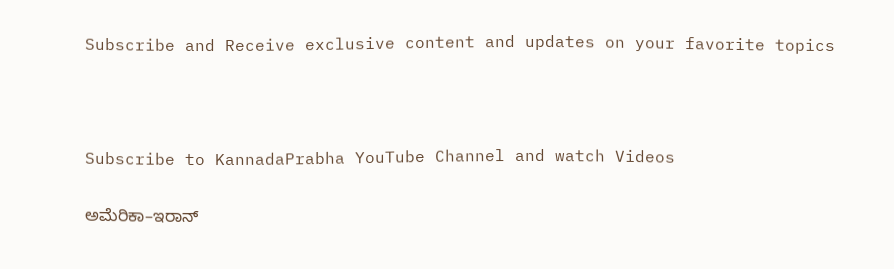Subscribe and Receive exclusive content and updates on your favorite topics



Subscribe to KannadaPrabha YouTube Channel and watch Videos

ಅಮೆರಿಕಾ–ಇರಾನ್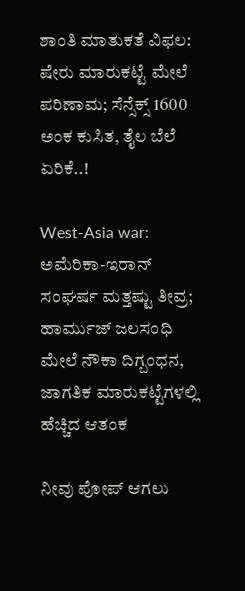ಶಾಂತಿ ಮಾತುಕತೆ ವಿಫಲ: ಷೇರು ಮಾರುಕಟ್ಟೆ ಮೇಲೆ ಪರಿಣಾಮ; ಸೆನ್ಸೆಕ್ಸ್ 1600 ಅಂಕ ಕುಸಿತ, ತೈಲ ಬೆಲೆ ಏರಿಕೆ..!

West-Asia war: ಅಮೆರಿಕಾ-ಇರಾನ್ ಸಂಘರ್ಷ ಮತ್ತಷ್ಟು ತೀವ್ರ; ಹಾರ್ಮುಜ್ ಜಲಸಂಧಿ ಮೇಲೆ ನೌಕಾ ದಿಗ್ಬಂಧನ, ಜಾಗತಿಕ ಮಾರುಕಟ್ಟೆಗಳಲ್ಲಿ ಹೆಚ್ಚಿದ ಆತಂಕ

ನೀವು ಪೋಪ್ ಆಗಲು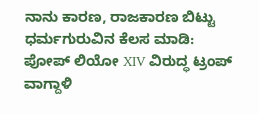ನಾನು ಕಾರಣ, ರಾಜಕಾರಣ ಬಿಟ್ಟು ಧರ್ಮಗುರುವಿನ ಕೆಲಸ ಮಾಡಿ: ಪೋಪ್ ಲಿಯೋ XIV ವಿರುದ್ಧ ಟ್ರಂಪ್ ವಾಗ್ದಾಳಿ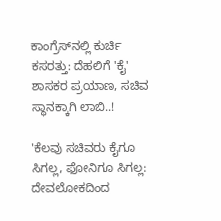ಕಾಂಗ್ರೆಸ್‌ನಲ್ಲಿ ಕುರ್ಚಿ ಕಸರತ್ತು: ದೆಹಲಿಗೆ 'ಕೈ' ಶಾಸಕರ ಪ್ರಯಾಣ, ಸಚಿವ ಸ್ಥಾನಕ್ಕಾಗಿ ಲಾಬಿ..!

'ಕೆಲವು ಸಚಿವರು ಕೈಗೂ ಸಿಗಲ್ಲ, ಫೋನಿಗೂ ಸಿಗಲ್ಲ: ದೇವಲೋಕದಿಂದ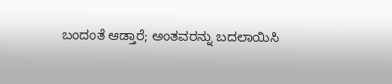ಬಂದಂತೆ ಆಡ್ತಾರೆ; ಅಂತವರನ್ನು ಬದಲಾಯಿಸಿ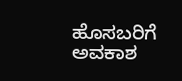ಹೊಸಬರಿಗೆ ಅವಕಾಶ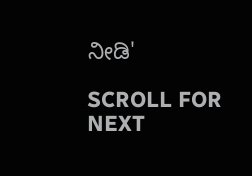ನೀಡಿ'

SCROLL FOR NEXT